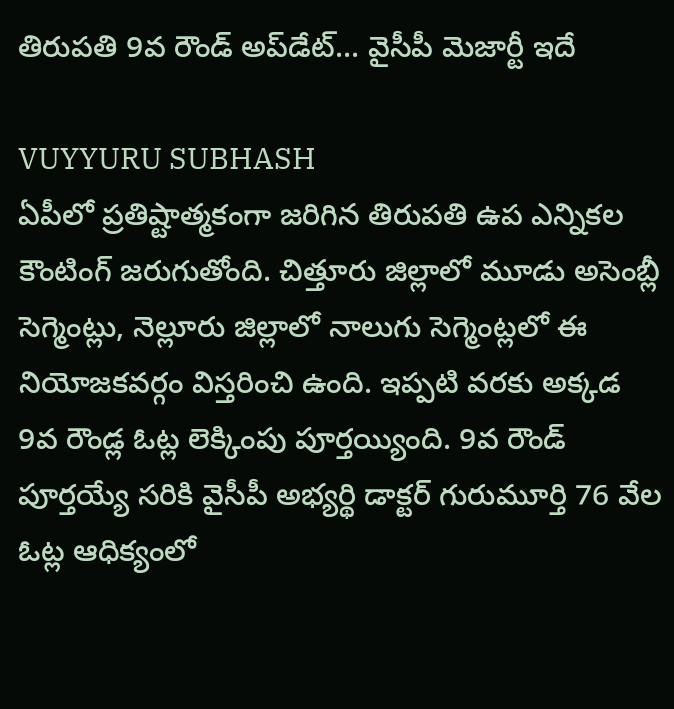తిరుప‌తి 9వ రౌండ్ అప్‌డేట్‌... వైసీపీ మెజార్టీ ఇదే

VUYYURU SUBHASH
ఏపీలో ప్ర‌తిష్టాత్మ‌కంగా జ‌రిగిన తిరుప‌తి ఉప ఎన్నిక‌ల కౌంటింగ్ జ‌రుగుతోంది. చిత్తూరు జిల్లాలో మూడు అసెంబ్లీ సెగ్మెంట్లు, నెల్లూరు జిల్లాలో నాలుగు సెగ్మెంట్ల‌లో ఈ నియోజ‌క‌వ‌ర్గం విస్త‌రించి ఉంది. ఇప్ప‌టి వ‌ర‌కు అక్క‌డ 9వ రౌండ్ల ఓట్ల లెక్కింపు పూర్త‌య్యింది. 9వ రౌండ్ పూర్త‌య్యే స‌రికి వైసీపీ అభ్య‌ర్థి డాక్ట‌ర్ గురుమూర్తి 76 వేల ఓట్ల ఆధిక్యంలో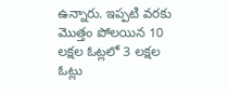ఉన్నారు. ఇప్ప‌టి వ‌ర‌కు మొత్తం పోల‌యిన 10 ల‌క్ష‌ల ఓట్ల‌లో 3 ల‌క్ష‌ల ఓట్లు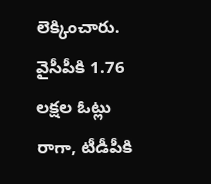లెక్కించారు. వైసీపీకి 1.76 ల‌క్ష‌ల ఓట్లు రాగా, టీడీపీకి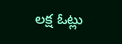ల‌క్ష ఓట్లు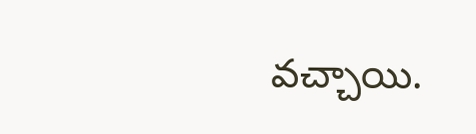వ‌చ్చాయి.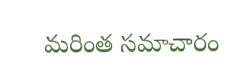మరింత సమాచారం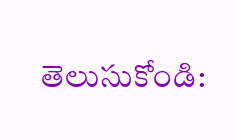తెలుసుకోండి: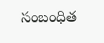సంబంధిత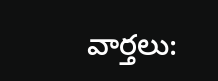వార్తలు: